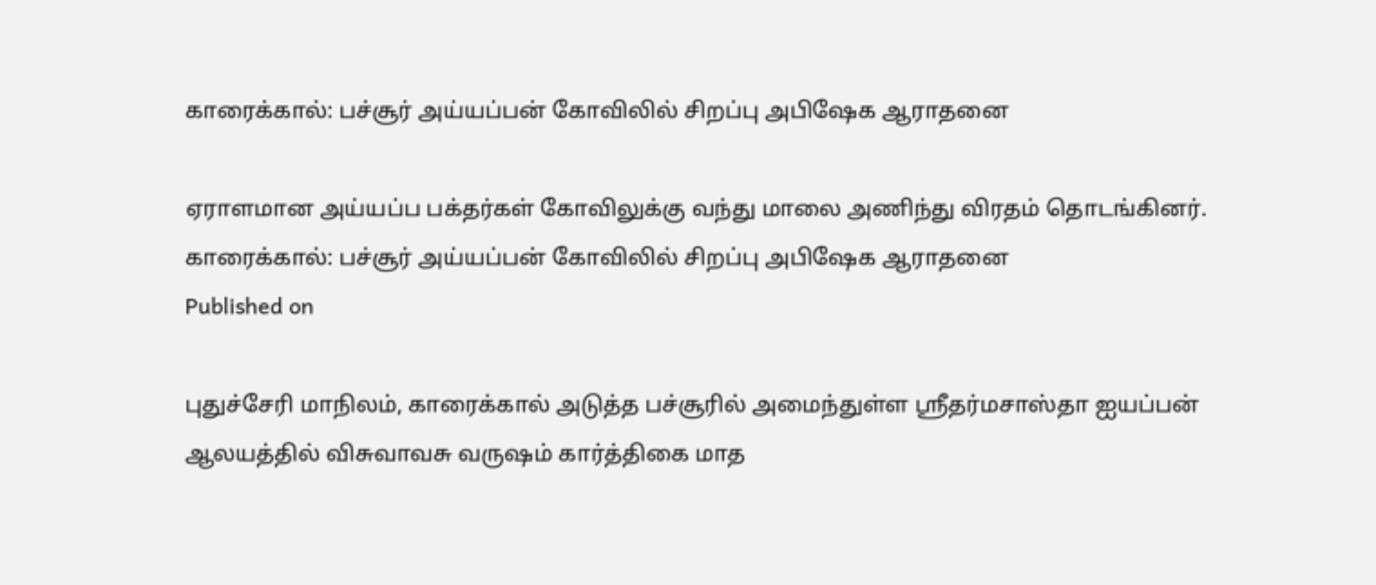காரைக்கால்: பச்சூர் அய்யப்பன் கோவிலில் சிறப்பு அபிஷேக ஆராதனை

ஏராளமான அய்யப்ப பக்தர்கள் கோவிலுக்கு வந்து மாலை அணிந்து விரதம் தொடங்கினர்.
காரைக்கால்: பச்சூர் அய்யப்பன் கோவிலில் சிறப்பு அபிஷேக ஆராதனை
Published on

புதுச்சேரி மாநிலம், காரைக்கால் அடுத்த பச்சூரில் அமைந்துள்ள ஸ்ரீதர்மசாஸ்தா ஐயப்பன் ஆலயத்தில் விசுவாவசு வருஷம் கார்த்திகை மாத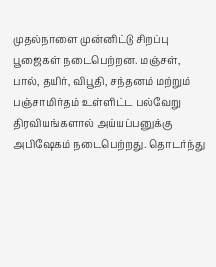முதல்நாளை முன்னிட்டு சிறப்பு பூஜைகள் நடைபெற்றன. மஞ்சள், பால், தயிர், விபூதி, சந்தனம் மற்றும் பஞ்சாமிர்தம் உள்ளிட்ட பல்வேறு திரவியங்களால் அய்யப்பனுக்கு அபிஷேகம் நடைபெற்றது. தொடர்ந்து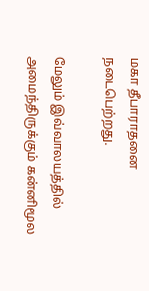மகா தீபாராதனை நடைபெற்றது.

மேலும் இவ்வாலயத்தில் அமைந்திருக்கும் கன்னிமூல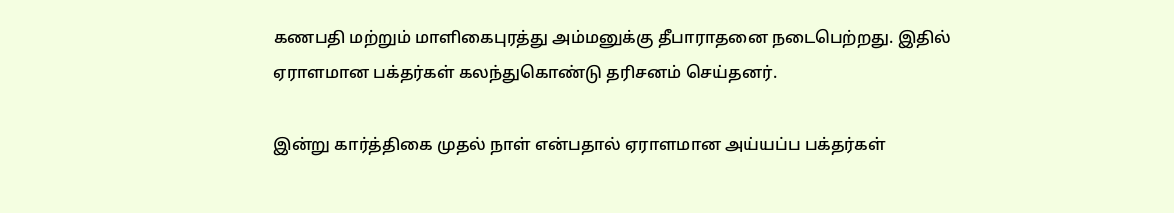கணபதி மற்றும் மாளிகைபுரத்து அம்மனுக்கு தீபாராதனை நடைபெற்றது. இதில் ஏராளமான பக்தர்கள் கலந்துகொண்டு தரிசனம் செய்தனர்.

இன்று கார்த்திகை முதல் நாள் என்பதால் ஏராளமான அய்யப்ப பக்தர்கள்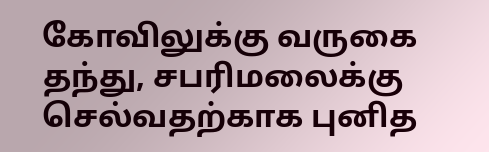கோவிலுக்கு வருகை தந்து, சபரிமலைக்கு செல்வதற்காக புனித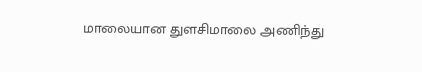மாலையான துளசிமாலை அணிந்து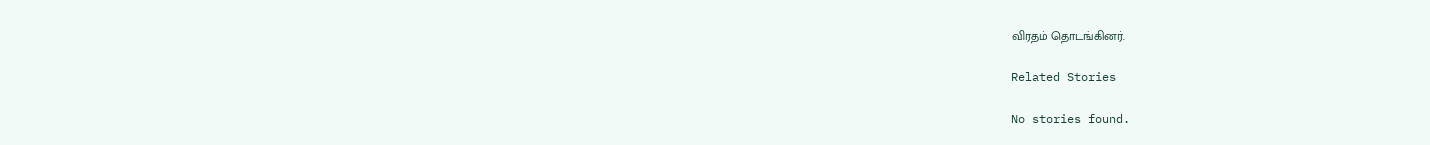விரதம் தொடங்கினர்.

Related Stories

No stories found.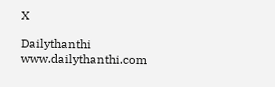X

Dailythanthi
www.dailythanthi.com